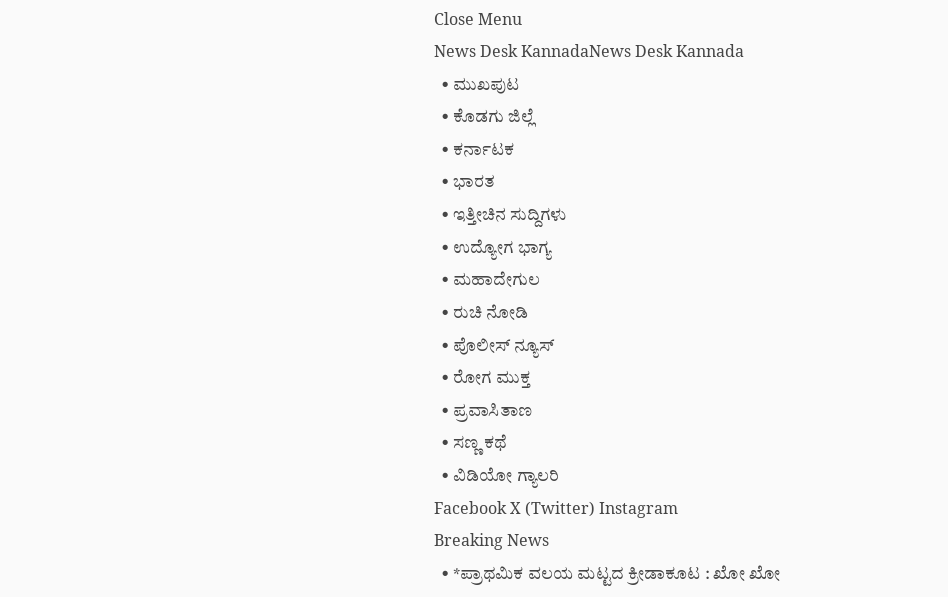Close Menu
News Desk KannadaNews Desk Kannada
  • ಮುಖಪುಟ
  • ಕೊಡಗು ಜಿಲ್ಲೆ
  • ಕರ್ನಾಟಕ
  • ಭಾರತ
  • ಇತ್ತೀಚಿನ ಸುದ್ದಿಗಳು
  • ಉದ್ಯೋಗ ಭಾಗ್ಯ
  • ಮಹಾದೇಗುಲ
  • ರುಚಿ ನೋಡಿ
  • ಪೊಲೀಸ್ ನ್ಯೂಸ್
  • ರೋಗ ಮುಕ್ತ
  • ಪ್ರವಾಸಿತಾಣ
  • ಸಣ್ಣ ಕಥೆ
  • ವಿಡಿಯೋ ಗ್ಯಾಲರಿ
Facebook X (Twitter) Instagram
Breaking News
  • *ಪ್ರಾಥಮಿಕ ವಲಯ ಮಟ್ಟದ ಕ್ರೀಡಾಕೂಟ : ಖೋ ಖೋ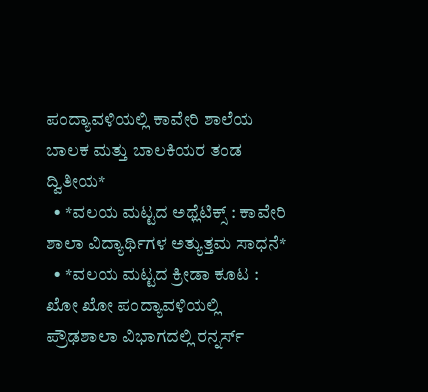ಪಂದ್ಯಾವಳಿಯಲ್ಲಿ ಕಾವೇರಿ ಶಾಲೆಯ ಬಾಲಕ ಮತ್ತು ಬಾಲಕಿಯರ ತಂಡ ದ್ವಿತೀಯ*
  • *ವಲಯ ಮಟ್ಟದ ಅಥ್ಲೆಟಿಕ್ಸ್‌ : ಕಾವೇರಿ ಶಾಲಾ ವಿದ್ಯಾರ್ಥಿಗಳ ಅತ್ಯುತ್ತಮ ಸಾಧನೆ*
  • *ವಲಯ ಮಟ್ಟದ ಕ್ರೀಡಾ ಕೂಟ : ಖೋ ಖೋ ಪಂದ್ಯಾವಳಿಯಲ್ಲಿ ಪ್ರೌಢಶಾಲಾ ವಿಭಾಗದಲ್ಲಿ ರನ್ನರ್ಸ್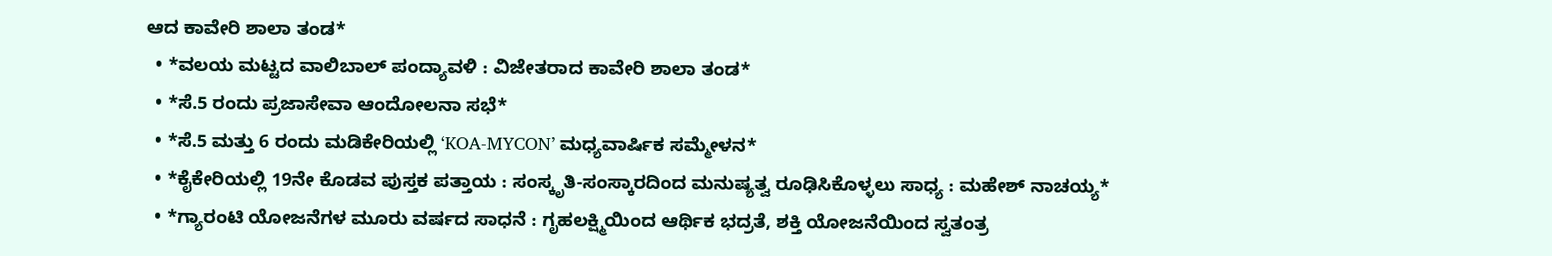ಆದ ಕಾವೇರಿ ಶಾಲಾ ತಂಡ*
  • *ವಲಯ ಮಟ್ಟದ ವಾಲಿಬಾಲ್ ಪಂದ್ಯಾವಳಿ : ವಿಜೇತರಾದ ಕಾವೇರಿ ಶಾಲಾ ತಂಡ*
  • *ಸೆ.5 ರಂದು ಪ್ರಜಾಸೇವಾ ಆಂದೋಲನಾ ಸಭೆ*
  • *ಸೆ.5 ಮತ್ತು 6 ರಂದು ಮಡಿಕೇರಿಯಲ್ಲಿ ‘KOA-MYCON’ ಮಧ್ಯವಾರ್ಷಿಕ ಸಮ್ಮೇಳನ*
  • *ಕೈಕೇರಿಯಲ್ಲಿ 19ನೇ ಕೊಡವ ಪುಸ್ತಕ ಪತ್ತಾಯ : ಸಂಸ್ಕೃತಿ-ಸಂಸ್ಕಾರದಿಂದ ಮನುಷ್ಯತ್ವ ರೂಢಿಸಿಕೊಳ್ಳಲು ಸಾಧ್ಯ : ಮಹೇಶ್ ನಾಚಯ್ಯ*
  • *ಗ್ಯಾರಂಟಿ ಯೋಜನೆಗಳ ಮೂರು ವರ್ಷದ ಸಾಧನೆ : ಗೃಹಲಕ್ಷ್ಮಿಯಿಂದ ಆರ್ಥಿಕ ಭದ್ರತೆ, ಶಕ್ತಿ ಯೋಜನೆಯಿಂದ ಸ್ವತಂತ್ರ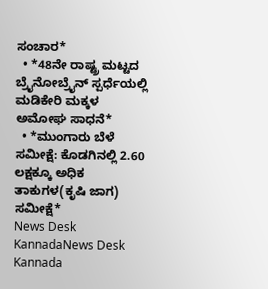ಸಂಚಾರ*
  • *48ನೇ ರಾಷ್ಟ್ರ ಮಟ್ಟದ ಬ್ರೈನೋಬ್ರೈನ್ ಸ್ಪರ್ಧೆಯಲ್ಲಿ ಮಡಿಕೇರಿ ಮಕ್ಕಳ ಅಮೋಘ ಸಾಧನೆ*
  • *ಮುಂಗಾರು ಬೆಳೆ ಸಮೀಕ್ಷೆ: ಕೊಡಗಿನಲ್ಲಿ 2.60 ಲಕ್ಷಕ್ಕೂ ಅಧಿಕ ತಾಕುಗಳ(ಕೃಷಿ ಜಾಗ) ಸಮೀಕ್ಷೆ*
News Desk KannadaNews Desk Kannada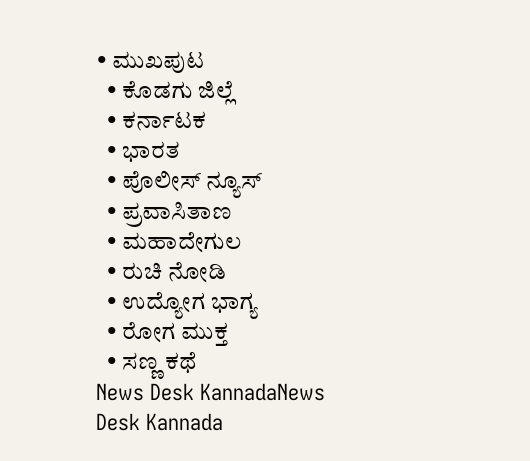• ಮುಖಪುಟ
  • ಕೊಡಗು ಜಿಲ್ಲೆ
  • ಕರ್ನಾಟಕ
  • ಭಾರತ
  • ಪೊಲೀಸ್ ನ್ಯೂಸ್
  • ಪ್ರವಾಸಿತಾಣ
  • ಮಹಾದೇಗುಲ
  • ರುಚಿ ನೋಡಿ
  • ಉದ್ಯೋಗ ಭಾಗ್ಯ
  • ರೋಗ ಮುಕ್ತ
  • ಸಣ್ಣ ಕಥೆ
News Desk KannadaNews Desk Kannada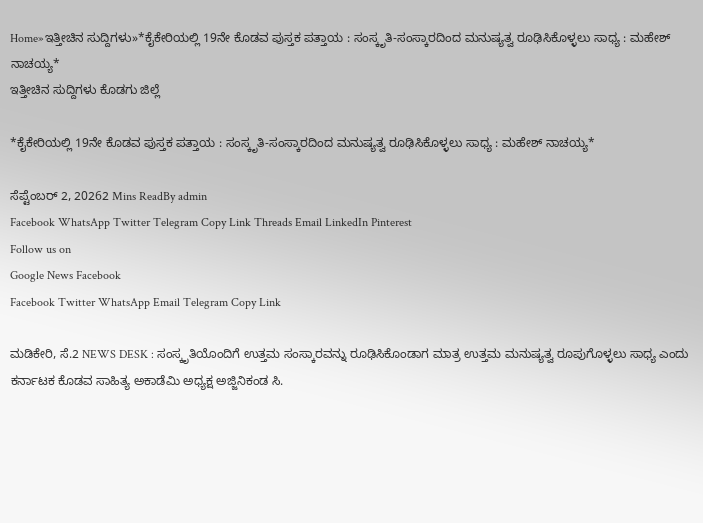Home»ಇತ್ತೀಚಿನ ಸುದ್ದಿಗಳು»*ಕೈಕೇರಿಯಲ್ಲಿ 19ನೇ ಕೊಡವ ಪುಸ್ತಕ ಪತ್ತಾಯ : ಸಂಸ್ಕೃತಿ-ಸಂಸ್ಕಾರದಿಂದ ಮನುಷ್ಯತ್ವ ರೂಢಿಸಿಕೊಳ್ಳಲು ಸಾಧ್ಯ : ಮಹೇಶ್ ನಾಚಯ್ಯ*
ಇತ್ತೀಚಿನ ಸುದ್ದಿಗಳು ಕೊಡಗು ಜಿಲ್ಲೆ

*ಕೈಕೇರಿಯಲ್ಲಿ 19ನೇ ಕೊಡವ ಪುಸ್ತಕ ಪತ್ತಾಯ : ಸಂಸ್ಕೃತಿ-ಸಂಸ್ಕಾರದಿಂದ ಮನುಷ್ಯತ್ವ ರೂಢಿಸಿಕೊಳ್ಳಲು ಸಾಧ್ಯ : ಮಹೇಶ್ ನಾಚಯ್ಯ*

ಸೆಪ್ಟೆಂಬರ್ 2, 20262 Mins ReadBy admin
Facebook WhatsApp Twitter Telegram Copy Link Threads Email LinkedIn Pinterest
Follow us on
Google News Facebook
Facebook Twitter WhatsApp Email Telegram Copy Link

ಮಡಿಕೇರಿ, ಸೆ.2 NEWS DESK : ಸಂಸ್ಕೃತಿಯೊಂದಿಗೆ ಉತ್ತಮ ಸಂಸ್ಕಾರವನ್ನು ರೂಢಿಸಿಕೊಂಡಾಗ ಮಾತ್ರ ಉತ್ತಮ ಮನುಷ್ಯತ್ವ ರೂಪುಗೊಳ್ಳಲು ಸಾಧ್ಯ ಎಂದು ಕರ್ನಾಟಕ ಕೊಡವ ಸಾಹಿತ್ಯ ಅಕಾಡೆಮಿ ಅಧ್ಯಕ್ಷ ಅಜ್ಜಿನಿಕಂಡ ಸಿ.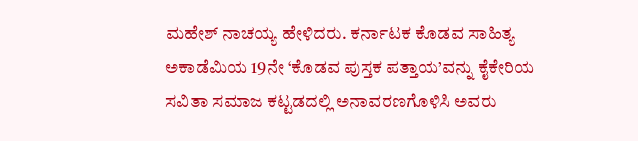ಮಹೇಶ್ ನಾಚಯ್ಯ ಹೇಳಿದರು. ಕರ್ನಾಟಕ ಕೊಡವ ಸಾಹಿತ್ಯ ಅಕಾಡೆಮಿಯ 19ನೇ ‘ಕೊಡವ ಪುಸ್ತಕ ಪತ್ತಾಯ’ವನ್ನು ಕೈಕೇರಿಯ ಸವಿತಾ ಸಮಾಜ ಕಟ್ಟಡದಲ್ಲಿ ಅನಾವರಣಗೊಳಿಸಿ ಅವರು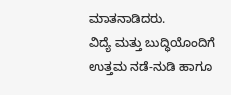ಮಾತನಾಡಿದರು.
ವಿದ್ಯೆ ಮತ್ತು ಬುದ್ಧಿಯೊಂದಿಗೆ ಉತ್ತಮ ನಡೆ-ನುಡಿ ಹಾಗೂ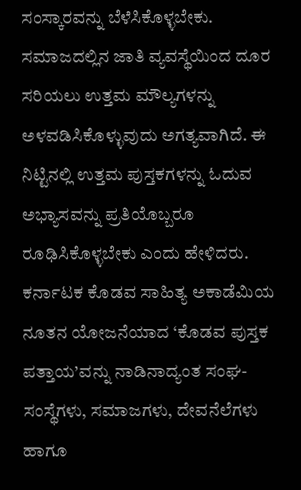ಸಂಸ್ಕಾರವನ್ನು ಬೆಳೆಸಿಕೊಳ್ಳಬೇಕು. ಸಮಾಜದಲ್ಲಿನ ಜಾತಿ ವ್ಯವಸ್ಥೆಯಿಂದ ದೂರ ಸರಿಯಲು ಉತ್ತಮ ಮೌಲ್ಯಗಳನ್ನು ಅಳವಡಿಸಿಕೊಳ್ಳುವುದು ಅಗತ್ಯವಾಗಿದೆ. ಈ ನಿಟ್ಟಿನಲ್ಲಿ ಉತ್ತಮ ಪುಸ್ತಕಗಳನ್ನು ಓದುವ ಅಭ್ಯಾಸವನ್ನು ಪ್ರತಿಯೊಬ್ಬರೂ ರೂಢಿಸಿಕೊಳ್ಳಬೇಕು ಎಂದು ಹೇಳಿದರು. ಕರ್ನಾಟಕ ಕೊಡವ ಸಾಹಿತ್ಯ ಅಕಾಡೆಮಿಯ ನೂತನ ಯೋಜನೆಯಾದ ‘ಕೊಡವ ಪುಸ್ತಕ ಪತ್ತಾಯ’ವನ್ನು ನಾಡಿನಾದ್ಯಂತ ಸಂಘ-ಸಂಸ್ಥೆಗಳು, ಸಮಾಜಗಳು, ದೇವನೆಲೆಗಳು ಹಾಗೂ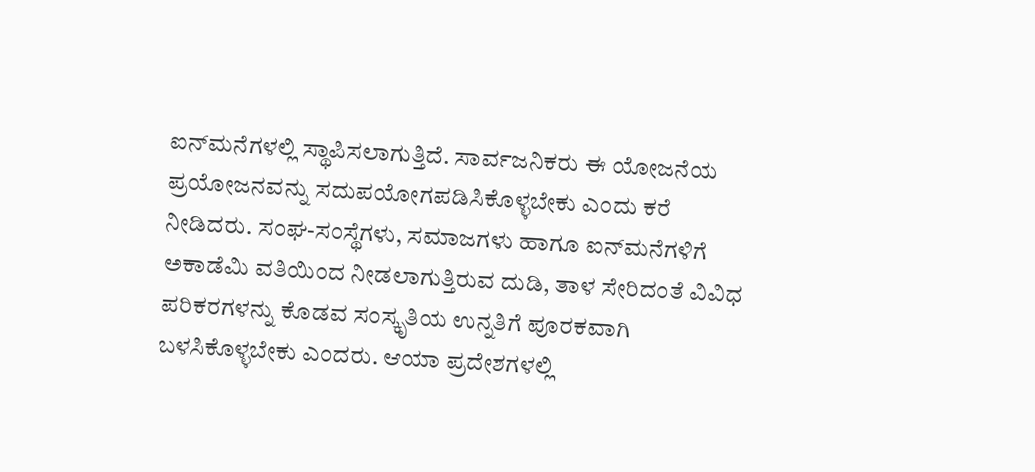ಐನ್‌ಮನೆಗಳಲ್ಲಿ ಸ್ಥಾಪಿಸಲಾಗುತ್ತಿದೆ. ಸಾರ್ವಜನಿಕರು ಈ ಯೋಜನೆಯ ಪ್ರಯೋಜನವನ್ನು ಸದುಪಯೋಗಪಡಿಸಿಕೊಳ್ಳಬೇಕು ಎಂದು ಕರೆ ನೀಡಿದರು. ಸಂಘ-ಸಂಸ್ಥೆಗಳು, ಸಮಾಜಗಳು ಹಾಗೂ ಐನ್‌ಮನೆಗಳಿಗೆ ಅಕಾಡೆಮಿ ವತಿಯಿಂದ ನೀಡಲಾಗುತ್ತಿರುವ ದುಡಿ, ತಾಳ ಸೇರಿದಂತೆ ವಿವಿಧ ಪರಿಕರಗಳನ್ನು ಕೊಡವ ಸಂಸ್ಕೃತಿಯ ಉನ್ನತಿಗೆ ಪೂರಕವಾಗಿ ಬಳಸಿಕೊಳ್ಳಬೇಕು ಎಂದರು. ಆಯಾ ಪ್ರದೇಶಗಳಲ್ಲಿ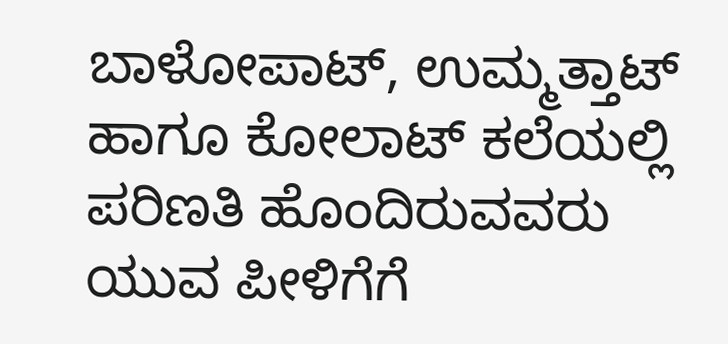ಬಾಳೋಪಾಟ್, ಉಮ್ಮತ್ತಾಟ್ ಹಾಗೂ ಕೋಲಾಟ್ ಕಲೆಯಲ್ಲಿ ಪರಿಣತಿ ಹೊಂದಿರುವವರು ಯುವ ಪೀಳಿಗೆಗೆ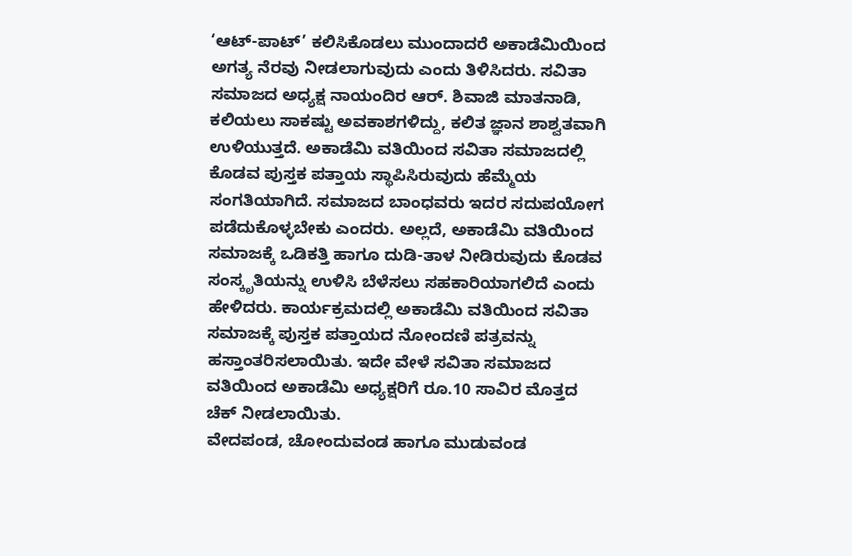‘ಆಟ್-ಪಾಟ್’ ಕಲಿಸಿಕೊಡಲು ಮುಂದಾದರೆ ಅಕಾಡೆಮಿಯಿಂದ ಅಗತ್ಯ ನೆರವು ನೀಡಲಾಗುವುದು ಎಂದು ತಿಳಿಸಿದರು. ಸವಿತಾ ಸಮಾಜದ ಅಧ್ಯಕ್ಷ ನಾಯಂದಿರ ಆರ್. ಶಿವಾಜಿ ಮಾತನಾಡಿ, ಕಲಿಯಲು ಸಾಕಷ್ಟು ಅವಕಾಶಗಳಿದ್ದು, ಕಲಿತ ಜ್ಞಾನ ಶಾಶ್ವತವಾಗಿ ಉಳಿಯುತ್ತದೆ. ಅಕಾಡೆಮಿ ವತಿಯಿಂದ ಸವಿತಾ ಸಮಾಜದಲ್ಲಿ ಕೊಡವ ಪುಸ್ತಕ ಪತ್ತಾಯ ಸ್ಥಾಪಿಸಿರುವುದು ಹೆಮ್ಮೆಯ ಸಂಗತಿಯಾಗಿದೆ. ಸಮಾಜದ ಬಾಂಧವರು ಇದರ ಸದುಪಯೋಗ ಪಡೆದುಕೊಳ್ಳಬೇಕು ಎಂದರು. ಅಲ್ಲದೆ, ಅಕಾಡೆಮಿ ವತಿಯಿಂದ ಸಮಾಜಕ್ಕೆ ಒಡಿಕತ್ತಿ ಹಾಗೂ ದುಡಿ-ತಾಳ ನೀಡಿರುವುದು ಕೊಡವ ಸಂಸ್ಕೃತಿಯನ್ನು ಉಳಿಸಿ ಬೆಳೆಸಲು ಸಹಕಾರಿಯಾಗಲಿದೆ ಎಂದು ಹೇಳಿದರು. ಕಾರ್ಯಕ್ರಮದಲ್ಲಿ ಅಕಾಡೆಮಿ ವತಿಯಿಂದ ಸವಿತಾ ಸಮಾಜಕ್ಕೆ ಪುಸ್ತಕ ಪತ್ತಾಯದ ನೋಂದಣಿ ಪತ್ರವನ್ನು ಹಸ್ತಾಂತರಿಸಲಾಯಿತು. ಇದೇ ವೇಳೆ ಸವಿತಾ ಸಮಾಜದ ವತಿಯಿಂದ ಅಕಾಡೆಮಿ ಅಧ್ಯಕ್ಷರಿಗೆ ರೂ.10 ಸಾವಿರ ಮೊತ್ತದ ಚೆಕ್ ನೀಡಲಾಯಿತು.
ವೇದಪಂಡ, ಚೋಂದುವಂಡ ಹಾಗೂ ಮುಡುವಂಡ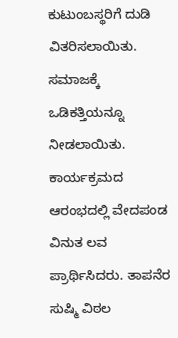ಕುಟುಂಬಸ್ಥರಿಗೆ ದುಡಿ ವಿತರಿಸಲಾಯಿತು. ಸಮಾಜಕ್ಕೆ ಒಡಿಕತ್ತಿಯನ್ನೂ ನೀಡಲಾಯಿತು.
ಕಾರ್ಯಕ್ರಮದ ಆರಂಭದಲ್ಲಿ ವೇದಪಂಡ ವಿನುತ ಲವ ಪ್ರಾರ್ಥಿಸಿದರು. ತಾಪನೆರ ಸುಷ್ಮಿ ವಿಠಲ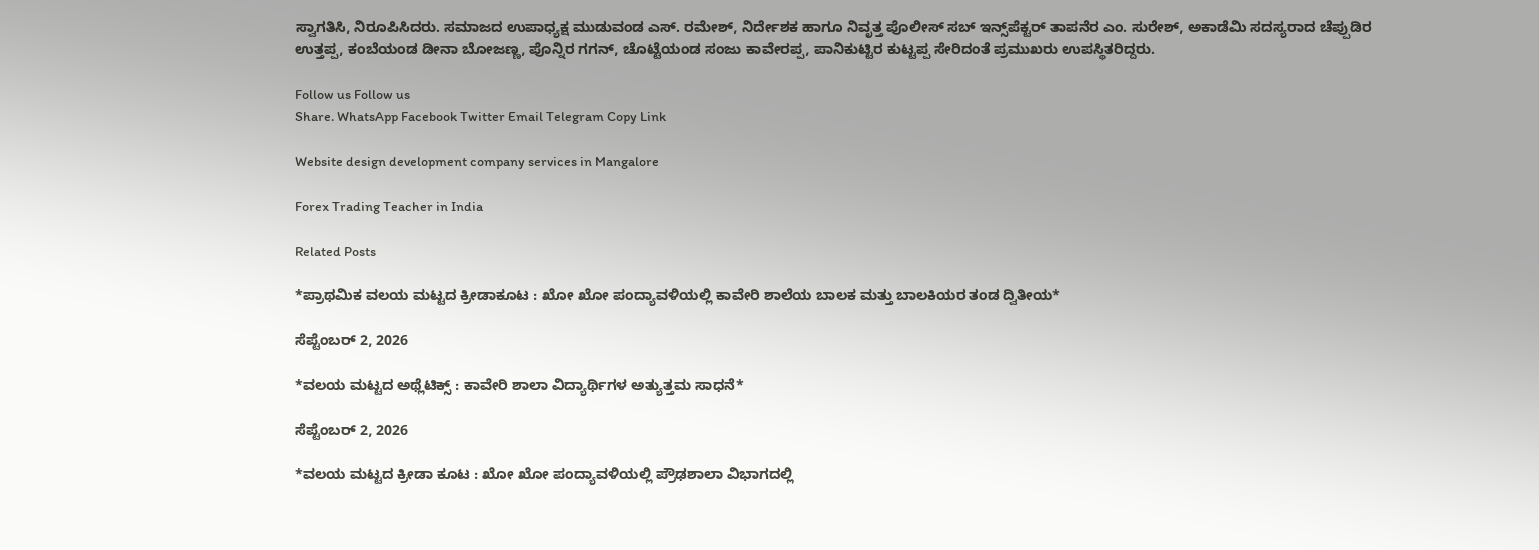ಸ್ವಾಗತಿಸಿ, ನಿರೂಪಿಸಿದರು. ಸಮಾಜದ ಉಪಾಧ್ಯಕ್ಷ ಮುಡುವಂಡ ಎಸ್. ರಮೇಶ್, ನಿರ್ದೇಶಕ ಹಾಗೂ ನಿವೃತ್ತ ಪೊಲೀಸ್ ಸಬ್ ಇನ್ಸ್‌ಪೆಕ್ಟರ್ ತಾಪನೆರ ಎಂ. ಸುರೇಶ್, ಅಕಾಡೆಮಿ ಸದಸ್ಯರಾದ ಚೆಪ್ಪುಡಿರ ಉತ್ತಪ್ಪ, ಕಂಬೆಯಂಡ ಡೀನಾ ಬೋಜಣ್ಣ, ಪೊನ್ನಿರ ಗಗನ್, ಚೊಟ್ಟೆಯಂಡ ಸಂಜು ಕಾವೇರಪ್ಪ, ಪಾನಿಕುಟ್ಟಿರ ಕುಟ್ಟಪ್ಪ ಸೇರಿದಂತೆ ಪ್ರಮುಖರು ಉಪಸ್ಥಿತರಿದ್ದರು.

Follow us Follow us
Share. WhatsApp Facebook Twitter Email Telegram Copy Link

Website design development company services in Mangalore

Forex Trading Teacher in India

Related Posts

*ಪ್ರಾಥಮಿಕ ವಲಯ ಮಟ್ಟದ ಕ್ರೀಡಾಕೂಟ : ಖೋ ಖೋ ಪಂದ್ಯಾವಳಿಯಲ್ಲಿ ಕಾವೇರಿ ಶಾಲೆಯ ಬಾಲಕ ಮತ್ತು ಬಾಲಕಿಯರ ತಂಡ ದ್ವಿತೀಯ*

ಸೆಪ್ಟೆಂಬರ್ 2, 2026

*ವಲಯ ಮಟ್ಟದ ಅಥ್ಲೆಟಿಕ್ಸ್‌ : ಕಾವೇರಿ ಶಾಲಾ ವಿದ್ಯಾರ್ಥಿಗಳ ಅತ್ಯುತ್ತಮ ಸಾಧನೆ*

ಸೆಪ್ಟೆಂಬರ್ 2, 2026

*ವಲಯ ಮಟ್ಟದ ಕ್ರೀಡಾ ಕೂಟ : ಖೋ ಖೋ ಪಂದ್ಯಾವಳಿಯಲ್ಲಿ ಪ್ರೌಢಶಾಲಾ ವಿಭಾಗದಲ್ಲಿ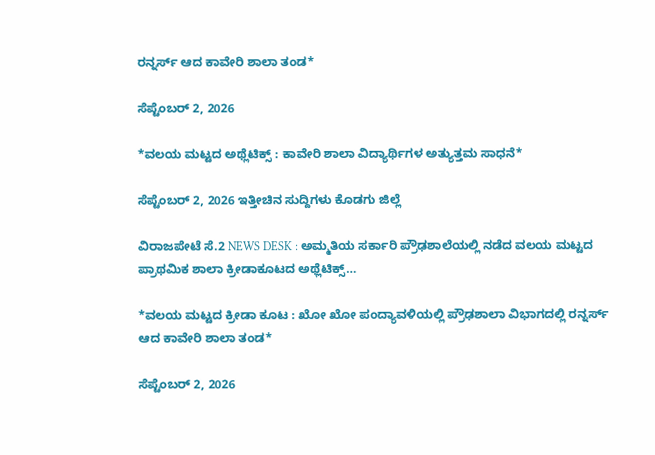ರನ್ನರ್ಸ್ ಆದ ಕಾವೇರಿ ಶಾಲಾ ತಂಡ*

ಸೆಪ್ಟೆಂಬರ್ 2, 2026

*ವಲಯ ಮಟ್ಟದ ಅಥ್ಲೆಟಿಕ್ಸ್‌ : ಕಾವೇರಿ ಶಾಲಾ ವಿದ್ಯಾರ್ಥಿಗಳ ಅತ್ಯುತ್ತಮ ಸಾಧನೆ*

ಸೆಪ್ಟೆಂಬರ್ 2, 2026 ಇತ್ತೀಚಿನ ಸುದ್ದಿಗಳು ಕೊಡಗು ಜಿಲ್ಲೆ

ವಿರಾಜಪೇಟೆ ಸೆ.2 NEWS DESK : ಅಮ್ಮತಿಯ ಸರ್ಕಾರಿ ಪ್ರೌಢಶಾಲೆಯಲ್ಲಿ ನಡೆದ ವಲಯ ಮಟ್ಟದ ಪ್ರಾಥಮಿಕ ಶಾಲಾ ಕ್ರೀಡಾಕೂಟದ ಅಥ್ಲೆಟಿಕ್ಸ್…

*ವಲಯ ಮಟ್ಟದ ಕ್ರೀಡಾ ಕೂಟ : ಖೋ ಖೋ ಪಂದ್ಯಾವಳಿಯಲ್ಲಿ ಪ್ರೌಢಶಾಲಾ ವಿಭಾಗದಲ್ಲಿ ರನ್ನರ್ಸ್ ಆದ ಕಾವೇರಿ ಶಾಲಾ ತಂಡ*

ಸೆಪ್ಟೆಂಬರ್ 2, 2026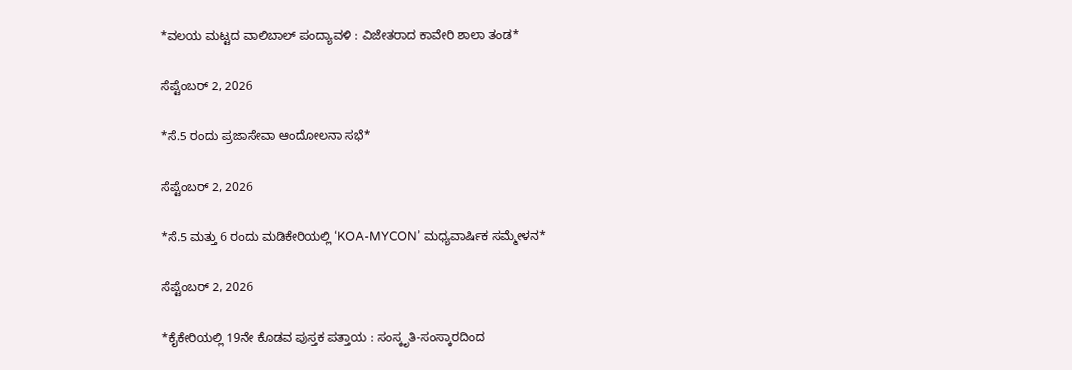*ವಲಯ ಮಟ್ಟದ ವಾಲಿಬಾಲ್ ಪಂದ್ಯಾವಳಿ : ವಿಜೇತರಾದ ಕಾವೇರಿ ಶಾಲಾ ತಂಡ*

ಸೆಪ್ಟೆಂಬರ್ 2, 2026

*ಸೆ.5 ರಂದು ಪ್ರಜಾಸೇವಾ ಆಂದೋಲನಾ ಸಭೆ*

ಸೆಪ್ಟೆಂಬರ್ 2, 2026

*ಸೆ.5 ಮತ್ತು 6 ರಂದು ಮಡಿಕೇರಿಯಲ್ಲಿ ‘KOA-MYCON’ ಮಧ್ಯವಾರ್ಷಿಕ ಸಮ್ಮೇಳನ*

ಸೆಪ್ಟೆಂಬರ್ 2, 2026

*ಕೈಕೇರಿಯಲ್ಲಿ 19ನೇ ಕೊಡವ ಪುಸ್ತಕ ಪತ್ತಾಯ : ಸಂಸ್ಕೃತಿ-ಸಂಸ್ಕಾರದಿಂದ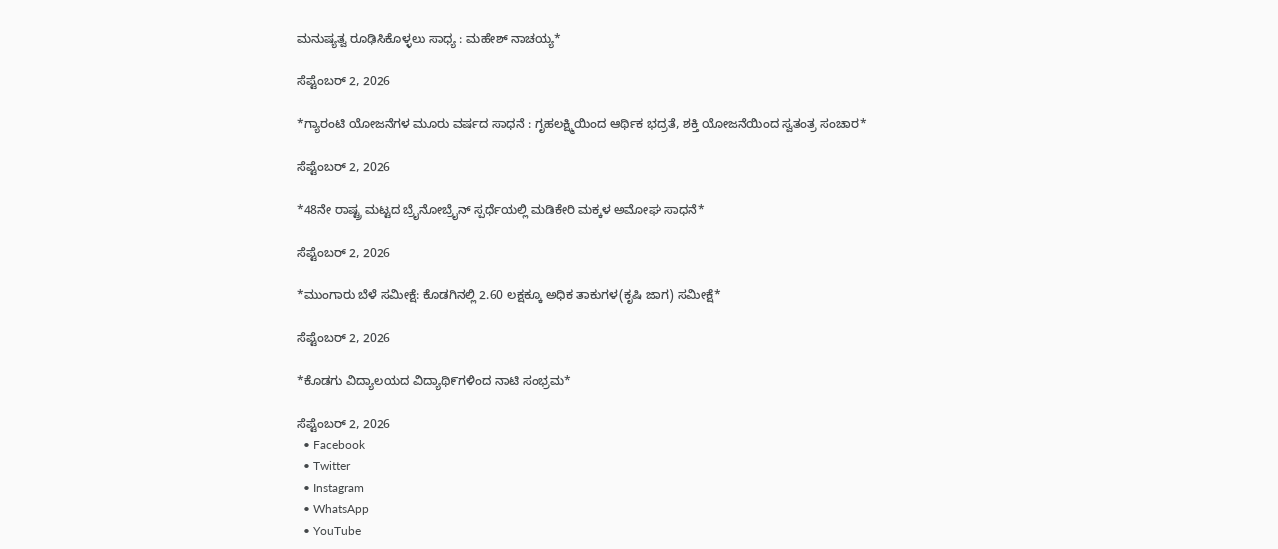ಮನುಷ್ಯತ್ವ ರೂಢಿಸಿಕೊಳ್ಳಲು ಸಾಧ್ಯ : ಮಹೇಶ್ ನಾಚಯ್ಯ*

ಸೆಪ್ಟೆಂಬರ್ 2, 2026

*ಗ್ಯಾರಂಟಿ ಯೋಜನೆಗಳ ಮೂರು ವರ್ಷದ ಸಾಧನೆ : ಗೃಹಲಕ್ಷ್ಮಿಯಿಂದ ಆರ್ಥಿಕ ಭದ್ರತೆ, ಶಕ್ತಿ ಯೋಜನೆಯಿಂದ ಸ್ವತಂತ್ರ ಸಂಚಾರ*

ಸೆಪ್ಟೆಂಬರ್ 2, 2026

*48ನೇ ರಾಷ್ಟ್ರ ಮಟ್ಟದ ಬ್ರೈನೋಬ್ರೈನ್ ಸ್ಪರ್ಧೆಯಲ್ಲಿ ಮಡಿಕೇರಿ ಮಕ್ಕಳ ಅಮೋಘ ಸಾಧನೆ*

ಸೆಪ್ಟೆಂಬರ್ 2, 2026

*ಮುಂಗಾರು ಬೆಳೆ ಸಮೀಕ್ಷೆ: ಕೊಡಗಿನಲ್ಲಿ 2.60 ಲಕ್ಷಕ್ಕೂ ಅಧಿಕ ತಾಕುಗಳ(ಕೃಷಿ ಜಾಗ) ಸಮೀಕ್ಷೆ*

ಸೆಪ್ಟೆಂಬರ್ 2, 2026

*ಕೊಡಗು ವಿದ್ಯಾಲಯದ ವಿದ್ಯಾಥಿ೯ಗಳಿಂದ ನಾಟಿ ಸಂಭ್ರಮ*

ಸೆಪ್ಟೆಂಬರ್ 2, 2026
  • Facebook
  • Twitter
  • Instagram
  • WhatsApp
  • YouTube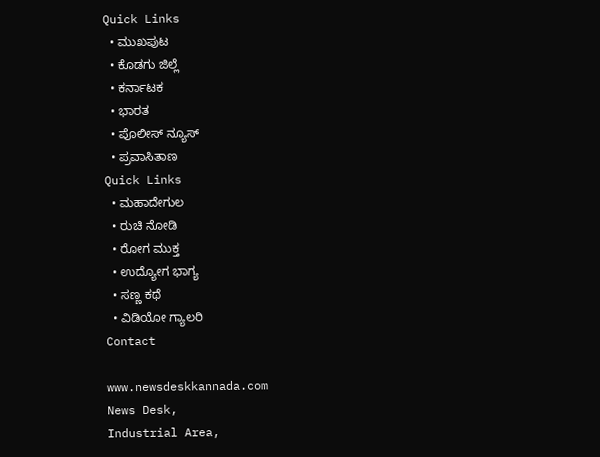Quick Links
  • ಮುಖಪುಟ
  • ಕೊಡಗು ಜಿಲ್ಲೆ
  • ಕರ್ನಾಟಕ
  • ಭಾರತ
  • ಪೊಲೀಸ್ ನ್ಯೂಸ್
  • ಪ್ರವಾಸಿತಾಣ
Quick Links
  • ಮಹಾದೇಗುಲ
  • ರುಚಿ ನೋಡಿ
  • ರೋಗ ಮುಕ್ತ
  • ಉದ್ಯೋಗ ಭಾಗ್ಯ
  • ಸಣ್ಣ ಕಥೆ
  • ವಿಡಿಯೋ ಗ್ಯಾಲರಿ
Contact

www.newsdeskkannada.com
News Desk,
Industrial Area,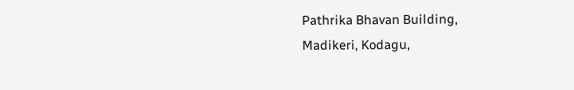Pathrika Bhavan Building,
Madikeri, Kodagu,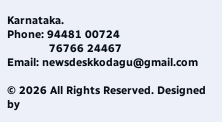Karnataka.
Phone: 94481 00724
              76766 24467
Email: newsdeskkodagu@gmail.com

© 2026 All Rights Reserved. Designed by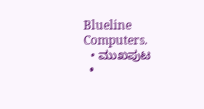Blueline Computers.
  • ಮುಖಪುಟ
  •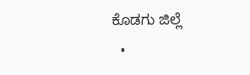ಕೊಡಗು ಜಿಲ್ಲೆ
  •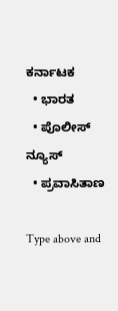ಕರ್ನಾಟಕ
  • ಭಾರತ
  • ಪೊಲೀಸ್ ನ್ಯೂಸ್
  • ಪ್ರವಾಸಿತಾಣ

Type above and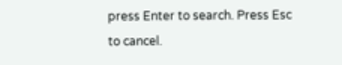press Enter to search. Press Esc to cancel.